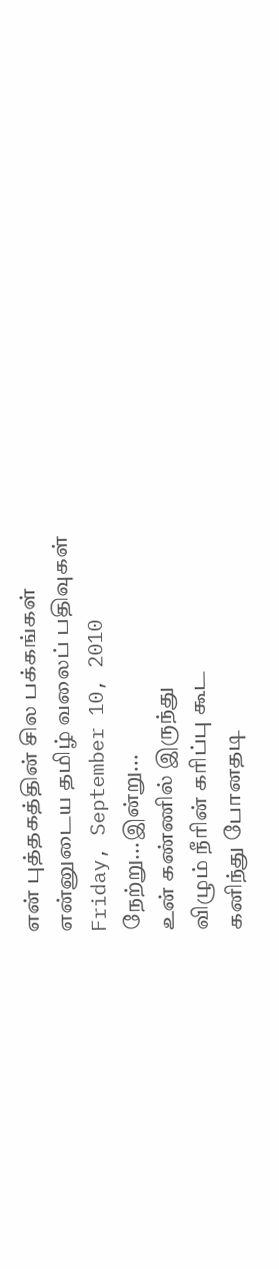என் புத்தகத்தின் சில பக்கங்கள்
என்னுடைய தமிழ் வலைப் பதிவுகள்
Friday, September 10, 2010
நேற்று...இன்று...
உன் கண்ணில் இருந்து
விழும் நீரின் கரிப்பு கூட
கனிந்து போனதடி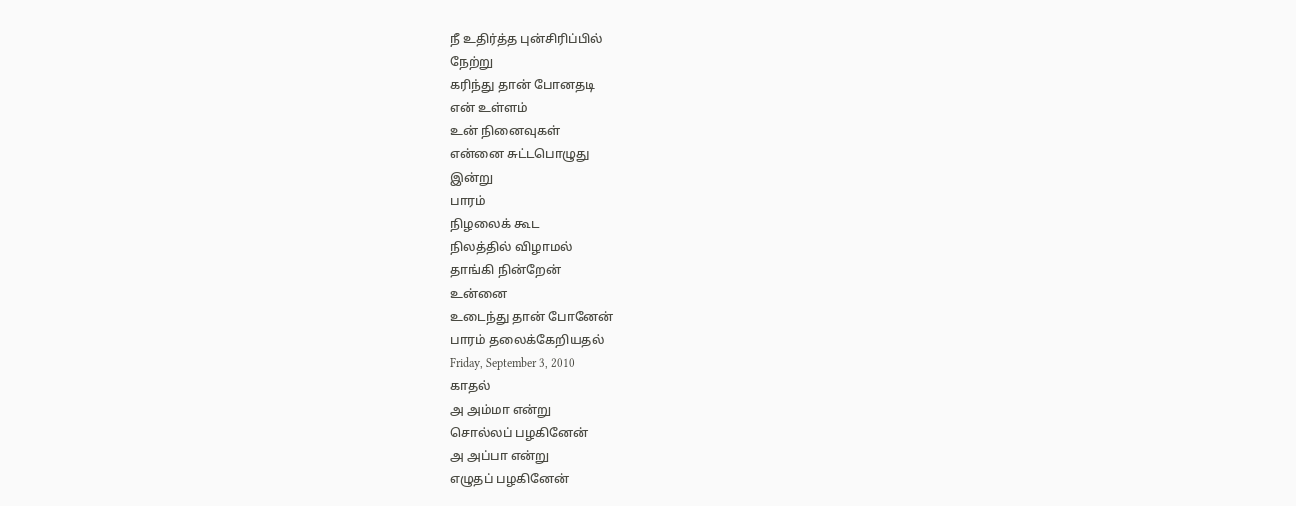நீ உதிர்த்த புன்சிரிப்பில்
நேற்று
கரிந்து தான் போனதடி
என் உள்ளம்
உன் நினைவுகள்
என்னை சுட்டபொழுது
இன்று
பாரம்
நிழலைக் கூட
நிலத்தில் விழாமல்
தாங்கி நின்றேன்
உன்னை
உடைந்து தான் போனேன்
பாரம் தலைக்கேறியதல்
Friday, September 3, 2010
காதல்
அ அம்மா என்று
சொல்லப் பழகினேன்
அ அப்பா என்று
எழுதப் பழகினேன்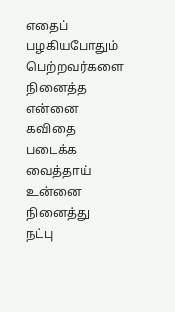எதைப் பழகியபோதும்
பெற்றவர்களை நினைத்த
என்னை
கவிதை படைக்க வைத்தாய்
உன்னை நினைத்து
நட்பு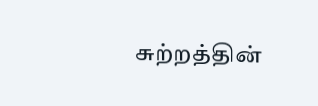சுற்றத்தின்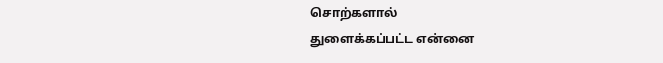சொற்களால்
துளைக்கப்பட்ட என்னை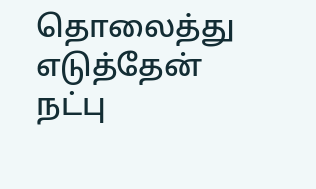தொலைத்து எடுத்தேன்
நட்பு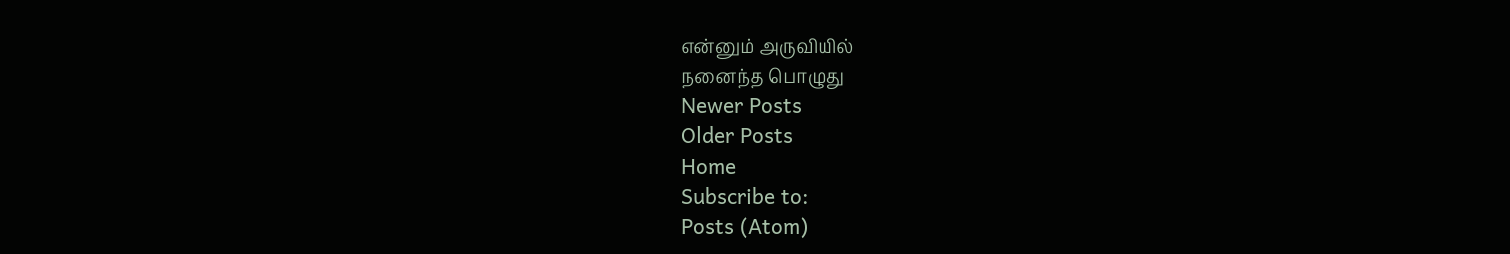என்னும் அருவியில்
நனைந்த பொழுது
Newer Posts
Older Posts
Home
Subscribe to:
Posts (Atom)